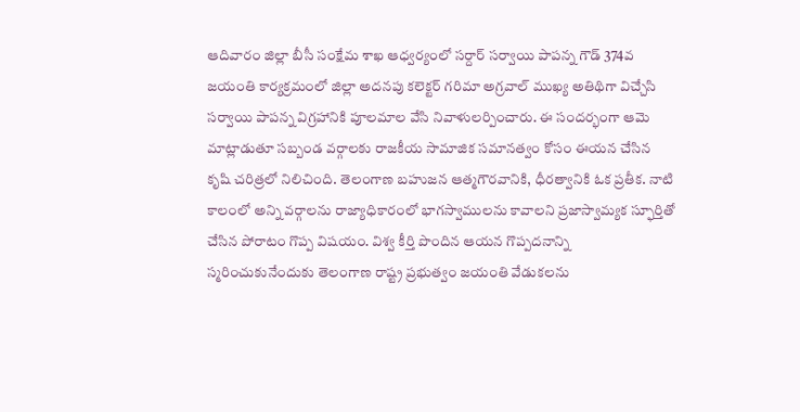ఆదివారం జిల్లా బీసీ సంక్షేమ శాఖ ఆధ్వర్యంలో సర్దార్ సర్వాయి పాపన్న గౌడ్ 374వ జయంతి కార్యక్రమంలో జిల్లా అదనపు కలెక్టర్ గరిమా అగ్రవాల్ ముఖ్య అతిథిగా విచ్చేసి సర్వాయి పాపన్న విగ్రహానికి పూలమాల వేసి నివాళులర్పించారు. ఈ సందర్భంగా ఆమె మాట్లాడుతూ సబ్బండ వర్గాలకు రాజకీయ సామాజిక సమానత్వం కోసం ఈయన చేసిన కృషి చరిత్రలో నిలిచింది. తెలంగాణ బహుజన ఆత్మగౌరవానికి, ధీరత్వానికి ఓక ప్రతీక. నాటి కాలంలో అన్ని వర్గాలను రాజ్యాధికారంలో భాగస్వాములను కావాలని ప్రజాస్వామ్యక స్ఫూర్తితో చేసిన పోరాటం గొప్ప విషయం. విశ్వ కీర్తి పొందిన ఆయన గొప్పదనాన్ని స్మరించుకునేందుకు తెలంగాణ రాష్ట్ర ప్రభుత్వం జయంతి వేడుకలను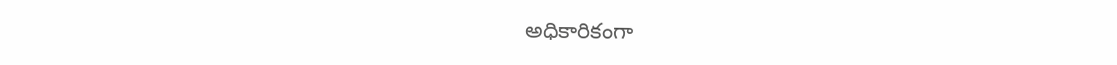అధికారికంగా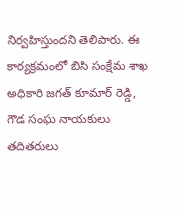నిర్వహిస్తుందని తెలిపారు. ఈ కార్యక్రమంలో బిసి సంక్షేమ శాఖ అధికారి జగత్ కూమార్ రెడ్డి, గౌడ సంఘ నాయకులు తదితరులు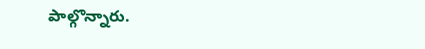పాల్గొన్నారు.